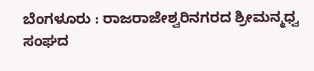ಬೆಂಗಳೂರು : ರಾಜರಾಜೇಶ್ವರಿನಗರದ ಶ್ರೀಮನ್ಮಧ್ವ ಸಂಘದ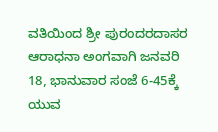ವತಿಯಿಂದ ಶ್ರೀ ಪುರಂದರದಾಸರ ಆರಾಧನಾ ಅಂಗವಾಗಿ ಜನವರಿ 18, ಭಾನುವಾರ ಸಂಜೆ 6-45ಕ್ಕೆ ಯುವ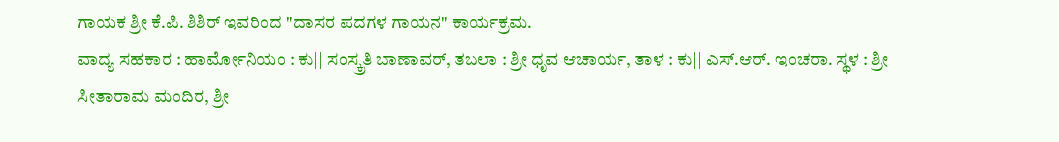ಗಾಯಕ ಶ್ರೀ ಕೆ.ಪಿ. ಶಿಶಿರ್ ಇವರಿಂದ "ದಾಸರ ಪದಗಳ ಗಾಯನ" ಕಾರ್ಯಕ್ರಮ.
ವಾದ್ಯ ಸಹಕಾರ : ಹಾರ್ಮೋನಿಯಂ : ಕು|| ಸಂಸ್ಕ್ರತಿ ಬಾಣಾವರ್, ತಬಲಾ : ಶ್ರೀ ಧೃವ ಆಚಾರ್ಯ, ತಾಳ : ಕು|| ಎಸ್.ಆರ್. ಇಂಚರಾ. ಸ್ಥಳ : ಶ್ರೀ ಸೀತಾರಾಮ ಮಂದಿರ, ಶ್ರೀ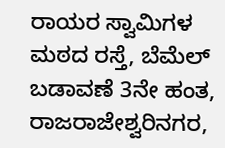ರಾಯರ ಸ್ವಾಮಿಗಳ ಮಠದ ರಸ್ತೆ, ಬೆಮೆಲ್ ಬಡಾವಣೆ 3ನೇ ಹಂತ, ರಾಜರಾಜೇಶ್ವರಿನಗರ,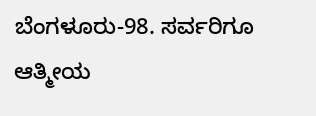ಬೆಂಗಳೂರು-98. ಸರ್ವರಿಗೂ ಆತ್ಮೀಯ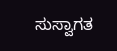ಸುಸ್ವಾಗತ